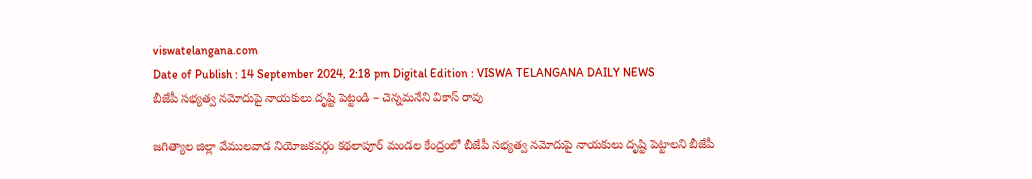viswatelangana.com
Date of Publish : 14 September 2024, 2:18 pm Digital Edition : VISWA TELANGANA DAILY NEWS
బీజేపీ సభ్యత్వ నమోదుపై నాయకులు దృష్టి పెట్టండి – చెన్నమనేని వికాస్ రావు

జగిత్యాల జిల్లా వేములవాడ నియోజకవర్గం కథలాపూర్ మండల కేంద్రంలో బీజేపీ సభ్యత్వ నమోదుపై నాయకులు దృష్టి పెట్టాలని బీజేపీ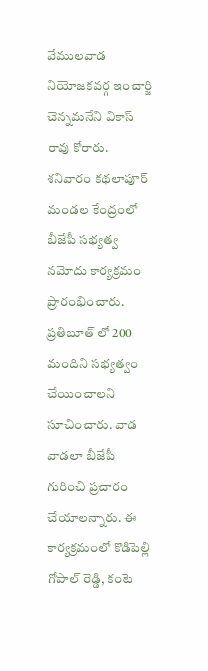వేములవాడ నియోజకవర్గ ఇంచార్జి చెన్నమనేని వికాస్ రావు కోరారు. శనివారం కథలాపూర్ మండల కేంద్రంలో బీజేపీ సభ్యత్వ నమోదు కార్యక్రమం ప్రారంభించారు. ప్రతిబూత్ లో 200 మందిని సభ్యత్వం చేయించాలని సూచించారు. వాడ వాడలా బీజేపీ గురించి ప్రచారం చేయాలన్నారు. ఈ కార్యక్రమంలో కొడిపెల్లి గోపాల్ రెడ్డి, కంటె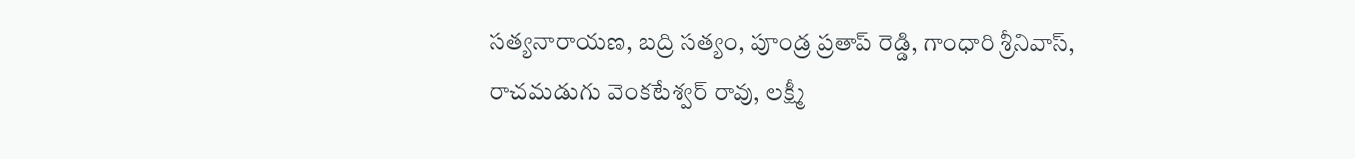సత్యనారాయణ, బద్రి సత్యం, పూండ్ర ప్రతాప్ రెడ్డి, గాంధారి శ్రీనివాస్, రాచమడుగు వెంకటేశ్వర్ రావు, లక్ష్మీ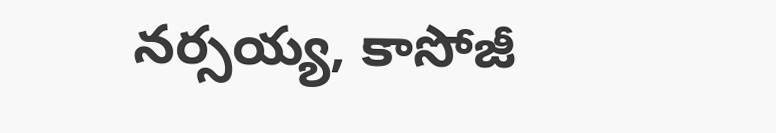నర్సయ్య, కాసోజీ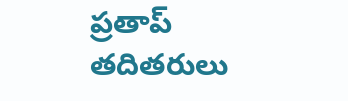ప్రతాప్ తదితరులు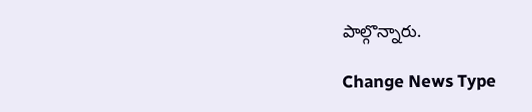పాల్గొన్నారు.

Change News Type